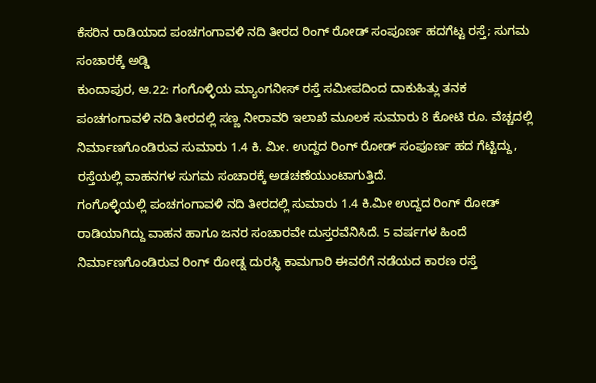ಕೆಸರಿನ ರಾಡಿಯಾದ ಪಂಚಗಂಗಾವಳಿ ನದಿ ತೀರದ ರಿಂಗ್ ರೋಡ್ ಸಂಪೂರ್ಣ ಹದಗೆಟ್ಟ ರಸ್ತೆ; ಸುಗಮ ಸಂಚಾರಕ್ಕೆ ಅಡ್ಡಿ
ಕುಂದಾಪುರ, ಆ.22: ಗಂಗೊಳ್ಳಿಯ ಮ್ಯಾಂಗನೀಸ್ ರಸ್ತೆ ಸಮೀಪದಿಂದ ದಾಕುಹಿತ್ಲು ತನಕ ಪಂಚಗಂಗಾವಳಿ ನದಿ ತೀರದಲ್ಲಿ ಸಣ್ಣ ನೀರಾವರಿ ಇಲಾಖೆ ಮೂಲಕ ಸುಮಾರು 8 ಕೋಟಿ ರೂ. ವೆಚ್ಚದಲ್ಲಿ ನಿರ್ಮಾಣಗೊಂಡಿರುವ ಸುಮಾರು 1.4 ಕಿ. ಮೀ. ಉದ್ದದ ರಿಂಗ್ ರೋಡ್ ಸಂಪೂರ್ಣ ಹದ ಗೆಟ್ಟಿದ್ದು, ರಸ್ತೆಯಲ್ಲಿ ವಾಹನಗಳ ಸುಗಮ ಸಂಚಾರಕ್ಕೆ ಅಡಚಣೆಯುಂಟಾಗುತ್ತಿದೆ.
ಗಂಗೊಳ್ಳಿಯಲ್ಲಿ ಪಂಚಗಂಗಾವಳಿ ನದಿ ತೀರದಲ್ಲಿ ಸುಮಾರು 1.4 ಕಿ.ಮೀ ಉದ್ದದ ರಿಂಗ್ ರೋಡ್ ರಾಡಿಯಾಗಿದ್ದು ವಾಹನ ಹಾಗೂ ಜನರ ಸಂಚಾರವೇ ದುಸ್ತರವೆನಿಸಿದೆ. 5 ವರ್ಷಗಳ ಹಿಂದೆ ನಿರ್ಮಾಣಗೊಂಡಿರುವ ರಿಂಗ್ ರೋಡ್ನ ದುರಸ್ಥಿ ಕಾಮಗಾರಿ ಈವರೆಗೆ ನಡೆಯದ ಕಾರಣ ರಸ್ತೆ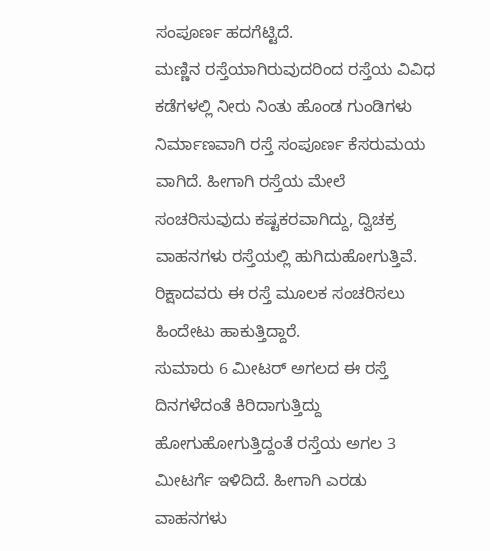ಸಂಪೂರ್ಣ ಹದಗೆಟ್ಟಿದೆ.
ಮಣ್ಣಿನ ರಸ್ತೆಯಾಗಿರುವುದರಿಂದ ರಸ್ತೆಯ ವಿವಿಧ ಕಡೆಗಳಲ್ಲಿ ನೀರು ನಿಂತು ಹೊಂಡ ಗುಂಡಿಗಳು ನಿರ್ಮಾಣವಾಗಿ ರಸ್ತೆ ಸಂಪೂರ್ಣ ಕೆಸರುಮಯ ವಾಗಿದೆ. ಹೀಗಾಗಿ ರಸ್ತೆಯ ಮೇಲೆ ಸಂಚರಿಸುವುದು ಕಷ್ಟಕರವಾಗಿದ್ದು, ದ್ವಿಚಕ್ರ ವಾಹನಗಳು ರಸ್ತೆಯಲ್ಲಿ ಹುಗಿದುಹೋಗುತ್ತಿವೆ. ರಿಕ್ಷಾದವರು ಈ ರಸ್ತೆ ಮೂಲಕ ಸಂಚರಿಸಲು ಹಿಂದೇಟು ಹಾಕುತ್ತಿದ್ದಾರೆ.
ಸುಮಾರು 6 ಮೀಟರ್ ಅಗಲದ ಈ ರಸ್ತೆ ದಿನಗಳೆದಂತೆ ಕಿರಿದಾಗುತ್ತಿದ್ದು ಹೋಗುಹೋಗುತ್ತಿದ್ದಂತೆ ರಸ್ತೆಯ ಅಗಲ 3 ಮೀಟರ್ಗೆ ಇಳಿದಿದೆ. ಹೀಗಾಗಿ ಎರಡು ವಾಹನಗಳು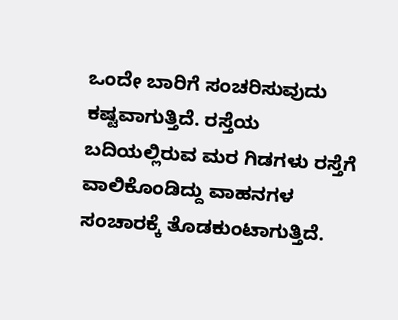ಒಂದೇ ಬಾರಿಗೆ ಸಂಚರಿಸುವುದು ಕಷ್ಟವಾಗುತ್ತಿದೆ. ರಸ್ತೆಯ ಬದಿಯಲ್ಲಿರುವ ಮರ ಗಿಡಗಳು ರಸ್ತೆಗೆ ವಾಲಿಕೊಂಡಿದ್ದು ವಾಹನಗಳ ಸಂಚಾರಕ್ಕೆ ತೊಡಕುಂಟಾಗುತ್ತಿದೆ.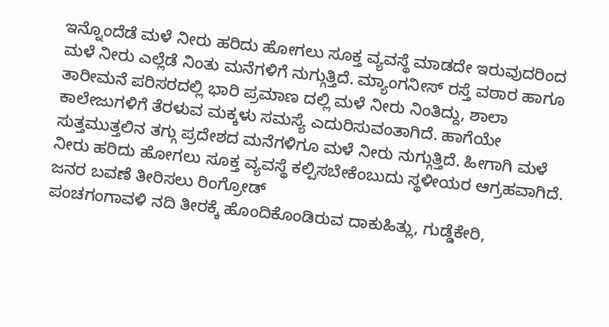ಇನ್ನೊಂದೆಡೆ ಮಳೆ ನೀರು ಹರಿದು ಹೋಗಲು ಸೂಕ್ತ ವ್ಯವಸ್ಥೆ ಮಾಡದೇ ಇರುವುದರಿಂದ ಮಳೆ ನೀರು ಎಲ್ಲೆಡೆ ನಿಂತು ಮನೆಗಳಿಗೆ ನುಗ್ಗುತ್ತಿದೆ. ಮ್ಯಾಂಗನೀಸ್ ರಸ್ತೆ ವಠಾರ ಹಾಗೂ ತಾರೀಮನೆ ಪರಿಸರದಲ್ಲಿ ಭಾರಿ ಪ್ರಮಾಣ ದಲ್ಲಿ ಮಳೆ ನೀರು ನಿಂತಿದ್ದು, ಶಾಲಾ ಕಾಲೇಜುಗಳಿಗೆ ತೆರಳುವ ಮಕ್ಕಳು ಸಮಸ್ಯೆ ಎದುರಿಸುವಂತಾಗಿದೆ. ಹಾಗೆಯೇ ಸುತ್ತಮುತ್ತಲಿನ ತಗ್ಗು ಪ್ರದೇಶದ ಮನೆಗಳಿಗೂ ಮಳೆ ನೀರು ನುಗ್ಗುತ್ತಿದೆ. ಹೀಗಾಗಿ ಮಳೆ ನೀರು ಹರಿದು ಹೋಗಲು ಸೂಕ್ತ ವ್ಯವಸ್ಥೆ ಕಲ್ಪಿಸಬೇಕೆಂಬುದು ಸ್ಥಳೀಯರ ಆಗ್ರಹವಾಗಿದೆ.
ಜನರ ಬವಣೆ ತೀರಿಸಲು ರಿಂಗ್ರೋಡ್
ಪಂಚಗಂಗಾವಳಿ ನದಿ ತೀರಕ್ಕೆ ಹೊಂದಿಕೊಂಡಿರುವ ದಾಕುಹಿತ್ಲು, ಗುಡ್ಡೆಕೇರಿ,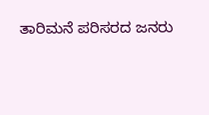ತಾರಿಮನೆ ಪರಿಸರದ ಜನರು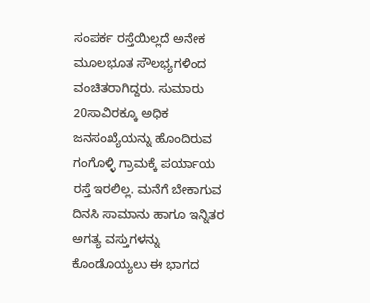ಸಂಪರ್ಕ ರಸ್ತೆಯಿಲ್ಲದೆ ಅನೇಕ ಮೂಲಭೂತ ಸೌಲಭ್ಯಗಳಿಂದ ವಂಚಿತರಾಗಿದ್ದರು. ಸುಮಾರು 20ಸಾವಿರಕ್ಕೂ ಅಧಿಕ ಜನಸಂಖ್ಯೆಯನ್ನು ಹೊಂದಿರುವ ಗಂಗೊಳ್ಳಿ ಗ್ರಾಮಕ್ಕೆ ಪರ್ಯಾಯ ರಸ್ತೆ ಇರಲಿಲ್ಲ. ಮನೆಗೆ ಬೇಕಾಗುವ ದಿನಸಿ ಸಾಮಾನು ಹಾಗೂ ಇನ್ನಿತರ ಅಗತ್ಯ ವಸ್ತುಗಳನ್ನು ಕೊಂಡೊಯ್ಯಲು ಈ ಭಾಗದ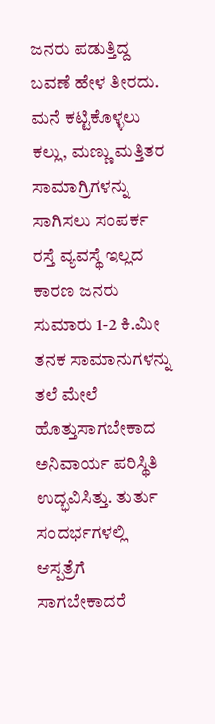ಜನರು ಪಡುತ್ತಿದ್ದ ಬವಣೆ ಹೇಳ ತೀರದು.
ಮನೆ ಕಟ್ಟಿಕೊಳ್ಳಲು ಕಲ್ಲು, ಮಣ್ಣು ಮತ್ತಿತರ ಸಾಮಾಗ್ರಿಗಳನ್ನು ಸಾಗಿಸಲು ಸಂಪರ್ಕ ರಸ್ತೆ ವ್ಯವಸ್ಥೆ ಇಲ್ಲದ ಕಾರಣ ಜನರು ಸುಮಾರು 1-2 ಕಿ.ಮೀ ತನಕ ಸಾಮಾನುಗಳನ್ನು ತಲೆ ಮೇಲೆ ಹೊತ್ತುಸಾಗಬೇಕಾದ ಅನಿವಾರ್ಯ ಪರಿಸ್ಥಿತಿ ಉದ್ಭವಿಸಿತ್ತು. ತುರ್ತು ಸಂದರ್ಭಗಳಲ್ಲಿ ಆಸ್ಪತ್ರೆಗೆ ಸಾಗಬೇಕಾದರೆ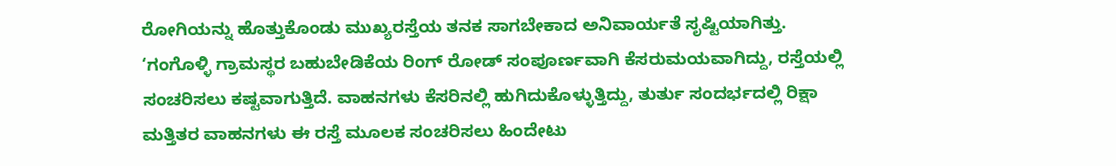ರೋಗಿಯನ್ನು ಹೊತ್ತುಕೊಂಡು ಮುಖ್ಯರಸ್ತೆಯ ತನಕ ಸಾಗಬೇಕಾದ ಅನಿವಾರ್ಯತೆ ಸೃಷ್ಟಿಯಾಗಿತ್ತು.
‘ಗಂಗೊಳ್ಳಿ ಗ್ರಾಮಸ್ಥರ ಬಹುಬೇಡಿಕೆಯ ರಿಂಗ್ ರೋಡ್ ಸಂಪೂರ್ಣವಾಗಿ ಕೆಸರುಮಯವಾಗಿದ್ದು, ರಸ್ತೆಯಲ್ಲಿ ಸಂಚರಿಸಲು ಕಷ್ಟವಾಗುತ್ತಿದೆ. ವಾಹನಗಳು ಕೆಸರಿನಲ್ಲಿ ಹುಗಿದುಕೊಳ್ಳುತ್ತಿದ್ದು, ತುರ್ತು ಸಂದರ್ಭದಲ್ಲಿ ರಿಕ್ಷಾ ಮತ್ತಿತರ ವಾಹನಗಳು ಈ ರಸ್ತೆ ಮೂಲಕ ಸಂಚರಿಸಲು ಹಿಂದೇಟು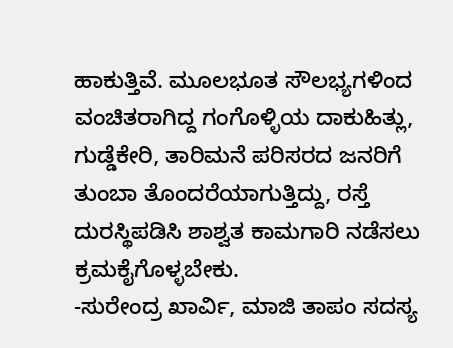ಹಾಕುತ್ತಿವೆ. ಮೂಲಭೂತ ಸೌಲಭ್ಯಗಳಿಂದ ವಂಚಿತರಾಗಿದ್ದ ಗಂಗೊಳ್ಳಿಯ ದಾಕುಹಿತ್ಲು, ಗುಡ್ಡೆಕೇರಿ, ತಾರಿಮನೆ ಪರಿಸರದ ಜನರಿಗೆ ತುಂಬಾ ತೊಂದರೆಯಾಗುತ್ತಿದ್ದು, ರಸ್ತೆ ದುರಸ್ಥಿಪಡಿಸಿ ಶಾಶ್ವತ ಕಾಮಗಾರಿ ನಡೆಸಲು ಕ್ರಮಕೈಗೊಳ್ಳಬೇಕು.
-ಸುರೇಂದ್ರ ಖಾರ್ವಿ, ಮಾಜಿ ತಾಪಂ ಸದಸ್ಯ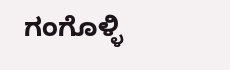ಗಂಗೊಳ್ಳಿ